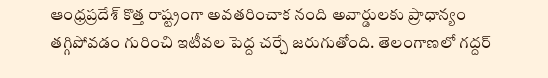ఆంధ్రప్రదేశ్ కొత్త రాష్ట్రంగా అవతరించాక నంది అవార్డులకు ప్రాధాన్యం తగ్గిపోవడం గురించి ఇటీవల పెద్ద చర్చే జరుగుతోంది. తెలంగాణలో గద్దర్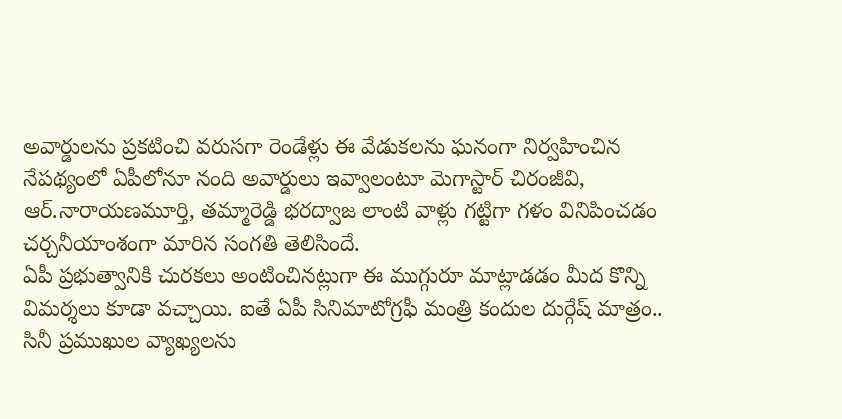అవార్డులను ప్రకటించి వరుసగా రెండేళ్లు ఈ వేడుకలను ఘనంగా నిర్వహించిన నేపథ్యంలో ఏపీలోనూ నంది అవార్డులు ఇవ్వాలంటూ మెగాస్టార్ చిరంజీవి, ఆర్.నారాయణమూర్తి, తమ్మారెడ్డి భరద్వాజ లాంటి వాళ్లు గట్టిగా గళం వినిపించడం చర్చనీయాంశంగా మారిన సంగతి తెలిసిందే.
ఏపీ ప్రభుత్వానికి చురకలు అంటించినట్లుగా ఈ ముగ్గురూ మాట్లాడడం మీద కొన్ని విమర్శలు కూడా వచ్చాయి. ఐతే ఏపీ సినిమాటోగ్రఫీ మంత్రి కందుల దుర్గేష్ మాత్రం.. సినీ ప్రముఖుల వ్యాఖ్యలను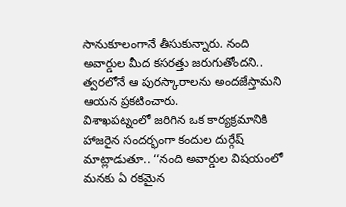సానుకూలంగానే తీసుకున్నారు. నంది అవార్డుల మీద కసరత్తు జరుగుతోందని.. త్వరలోనే ఆ పురస్కారాలను అందజేస్తామని ఆయన ప్రకటించారు.
విశాఖపట్నంలో జరిగిన ఒక కార్యక్రమానికి హాజరైన సందర్భంగా కందుల దుర్గేష్ మాట్లాడుతూ.. ‘‘నంది అవార్డుల విషయంలో మనకు ఏ రకమైన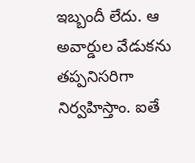ఇబ్బందీ లేదు. ఆ అవార్డుల వేడుకను తప్పనిసరిగా నిర్వహిస్తాం. ఐతే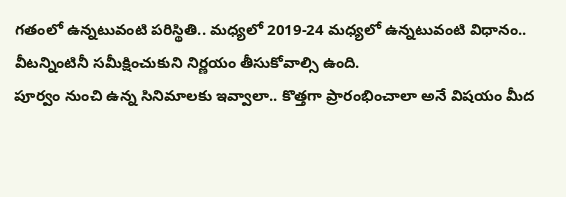గతంలో ఉన్నటువంటి పరిస్థితి.. మధ్యలో 2019-24 మధ్యలో ఉన్నటువంటి విధానం.. వీటన్నింటినీ సమీక్షించుకుని నిర్ణయం తీసుకోవాల్సి ఉంది.
పూర్వం నుంచి ఉన్న సినిమాలకు ఇవ్వాలా.. కొత్తగా ప్రారంభించాలా అనే విషయం మీద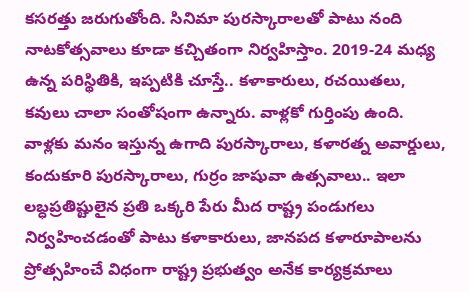కసరత్తు జరుగుతోంది. సినిమా పురస్కారాలతో పాటు నంది నాటకోత్సవాలు కూడా కచ్చితంగా నిర్వహిస్తాం. 2019-24 మధ్య ఉన్న పరిస్థితికి, ఇప్పటికి చూస్తే.. కళాకారులు, రచయితలు, కవులు చాలా సంతోషంగా ఉన్నారు. వాళ్లకో గుర్తింపు ఉంది.
వాళ్లకు మనం ఇస్తున్న ఉగాది పురస్కారాలు, కళారత్న అవార్డులు, కందుకూరి పురస్కారాలు, గుర్రం జాషువా ఉత్సవాలు.. ఇలా లబ్ధప్రతిష్టులైన ప్రతి ఒక్కరి పేరు మీద రాష్ట్ర పండుగలు నిర్వహించడంతో పాటు కళాకారులు, జానపద కళారూపాలను ప్రోత్సహించే విధంగా రాష్ట్ర ప్రభుత్వం అనేక కార్యక్రమాలు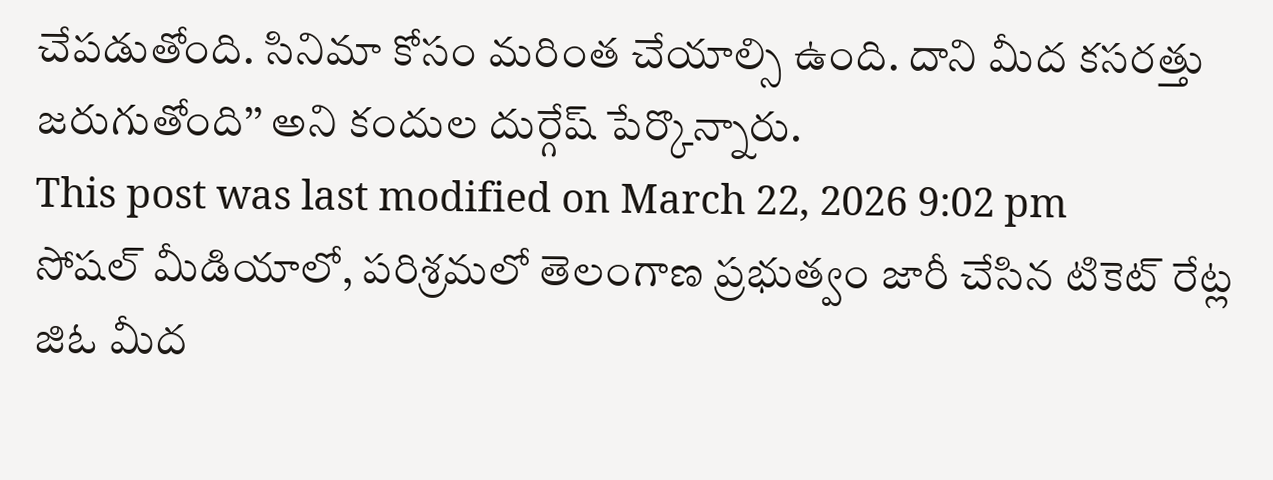చేపడుతోంది. సినిమా కోసం మరింత చేయాల్సి ఉంది. దాని మీద కసరత్తు జరుగుతోంది’’ అని కందుల దుర్గేష్ పేర్కొన్నారు.
This post was last modified on March 22, 2026 9:02 pm
సోషల్ మీడియాలో, పరిశ్రమలో తెలంగాణ ప్రభుత్వం జారీ చేసిన టికెట్ రేట్ల జిఓ మీద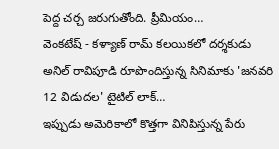పెద్ద చర్చ జరుగుతోంది. ప్రీమియం…
వెంకటేష్ - కళ్యాణ్ రామ్ కలయికలో దర్శకుడు అనిల్ రావిపూడి రూపొందిస్తున్న సినిమాకు 'జనవరి 12 విడుదల' టైటిల్ లాక్…
ఇప్పుడు అమెరికాలో కొత్తగా వినిపిస్తున్న పేరు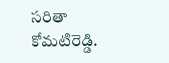సరితా కోమటిరెడ్డి.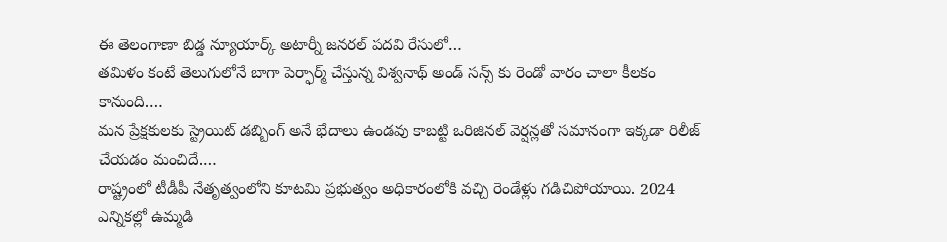ఈ తెలంగాణా బిడ్డ న్యూయార్క్ అటార్నీ జనరల్ పదవి రేసులో…
తమిళం కంటే తెలుగులోనే బాగా పెర్ఫార్మ్ చేస్తున్న విశ్వనాథ్ అండ్ సన్స్ కు రెండో వారం చాలా కీలకం కానుంది.…
మన ప్రేక్షకులకు స్ట్రెయిట్ డబ్బింగ్ అనే భేదాలు ఉండవు కాబట్టి ఒరిజినల్ వెర్షన్లతో సమానంగా ఇక్కడా రిలీజ్ చేయడం మంచిదే.…
రాష్ట్రంలో టీడీపీ నేతృత్వంలోని కూటమి ప్రభుత్వం అధికారంలోకి వచ్చి రెండేళ్లు గడిచిపోయాయి. 2024 ఎన్నికల్లో ఉమ్మడి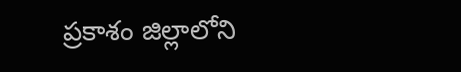ప్రకాశం జిల్లాలోని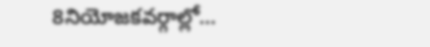8నియోజకవర్గాల్లో…